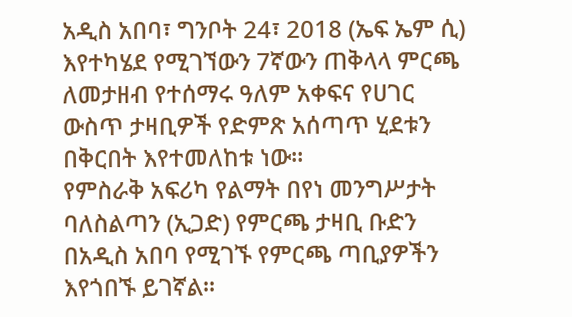አዲስ አበባ፣ ግንቦት 24፣ 2018 (ኤፍ ኤም ሲ) እየተካሄደ የሚገኘውን 7ኛውን ጠቅላላ ምርጫ ለመታዘብ የተሰማሩ ዓለም አቀፍና የሀገር ውስጥ ታዛቢዎች የድምጽ አሰጣጥ ሂደቱን በቅርበት እየተመለከቱ ነው።
የምስራቅ አፍሪካ የልማት በየነ መንግሥታት ባለስልጣን (ኢጋድ) የምርጫ ታዛቢ ቡድን በአዲስ አበባ የሚገኙ የምርጫ ጣቢያዎችን እየጎበኙ ይገኛል።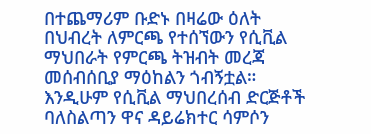በተጨማሪም ቡድኑ በዛሬው ዕለት በህብረት ለምርጫ የተሰኘውን የሲቪል ማህበራት የምርጫ ትዝብት መረጃ መሰብሰቢያ ማዕከልን ጎብኝቷል።
እንዲሁም የሲቪል ማህበረሰብ ድርጅቶች ባለስልጣን ዋና ዳይሬክተር ሳምሶን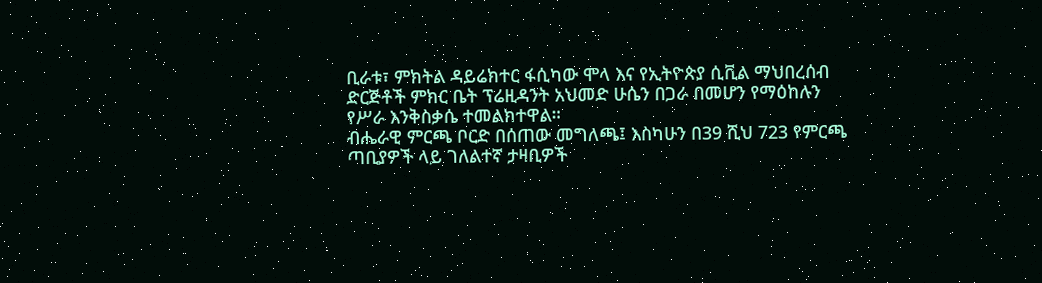ቢራቱ፣ ምክትል ዳይሬክተር ፋሲካው ሞላ እና የኢትዮጵያ ሲቪል ማህበረሰብ ድርጅቶች ምክር ቤት ፕሬዚዳንት አህመድ ሁሴን በጋራ በመሆን የማዕከሉን የሥራ እንቅስቃሴ ተመልክተዋል።
ብሔራዊ ምርጫ ቦርድ በሰጠው መግለጫ፤ እስካሁን በ39 ሺህ 723 የምርጫ ጣቢያዎች ላይ ገለልተኛ ታዛቢዎች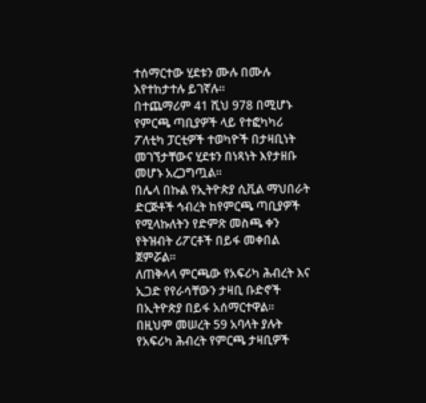ተሰማርተው ሂደቱን ሙሉ በሙሉ እየተከታተሉ ይገኛሉ።
በተጨማሪም 41 ሺህ 978 በሚሆኑ የምርጫ ጣቢያዎች ላይ የተፎካካሪ ፖለቲካ ፓርቲዎች ተወካዮች በታዛቢነት መገኘታቸውና ሂደቱን በነጻነት እየታዘቡ መሆኑ አረጋግጧል።
በሌላ በኩል የኢትዮጵያ ሲቪል ማህበራት ድርጅቶች ኅብረት ከየምርጫ ጣቢያዎች የሚላኩለትን የድምጽ መስጫ ቀን የትዝብት ሪፖርቶች በይፋ መቀበል ጀምሯል።
ለጠቅላላ ምርጫው የአፍሪካ ሕብረት እና ኢጋድ የየራሳቸውን ታዛቢ ቡድኖች በኢትዮጵያ በይፋ አሰማርተዋል።
በዚህም መሠረት 59 አባላት ያሉት የአፍሪካ ሕብረት የምርጫ ታዛቢዎች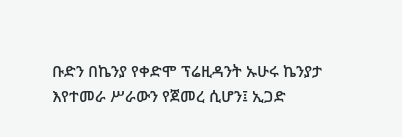ቡድን በኬንያ የቀድሞ ፕሬዚዳንት ኡሁሩ ኬንያታ እየተመራ ሥራውን የጀመረ ሲሆን፤ ኢጋድ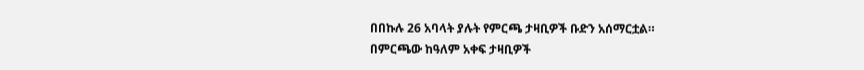በበኩሉ 26 አባላት ያሉት የምርጫ ታዛቢዎች ቡድን አሰማርቷል።
በምርጫው ከዓለም አቀፍ ታዛቢዎች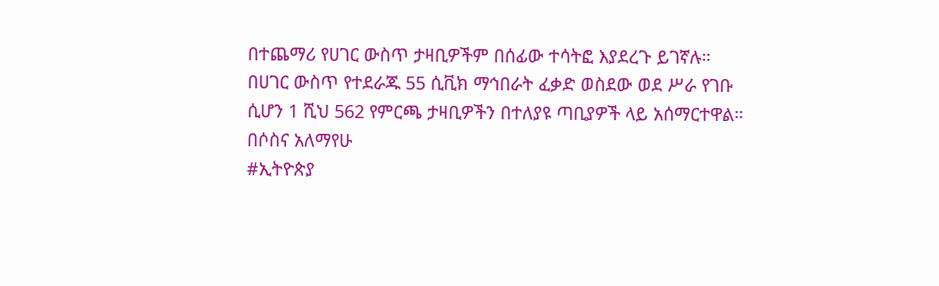በተጨማሪ የሀገር ውስጥ ታዛቢዎችም በሰፊው ተሳትፎ እያደረጉ ይገኛሉ።
በሀገር ውስጥ የተደራጁ 55 ሲቪክ ማኅበራት ፈቃድ ወስደው ወደ ሥራ የገቡ ሲሆን 1 ሺህ 562 የምርጫ ታዛቢዎችን በተለያዩ ጣቢያዎች ላይ አሰማርተዋል።
በሶስና አለማየሁ
#ኢትዮጵያ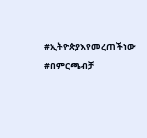#ኢትዮጵያእየመረጠችነው #በምርጫብቻ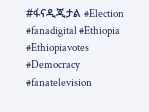#ፋናዲጂታል #Election #fanadigital #Ethiopia #Ethiopiavotes #Democracy #fanatelevision